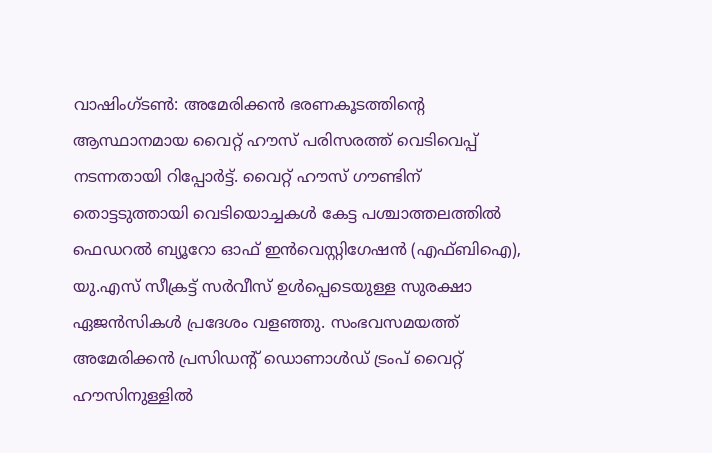വാഷിംഗ്ടൺ: അമേരിക്കൻ ഭരണകൂടത്തിന്റെ ആസ്ഥാനമായ വൈറ്റ് ഹൗസ് പരിസരത്ത് വെടിവെപ്പ് നടന്നതായി റിപ്പോർട്ട്. വൈറ്റ് ഹൗസ് ഗൗണ്ടിന് തൊട്ടടുത്തായി വെടിയൊച്ചകൾ കേട്ട പശ്ചാത്തലത്തിൽ ഫെഡറൽ ബ്യൂറോ ഓഫ് ഇൻവെസ്റ്റിഗേഷൻ (എഫ്ബിഐ), യു.എസ് സീക്രട്ട് സർവീസ് ഉൾപ്പെടെയുള്ള സുരക്ഷാ ഏജൻസികൾ പ്രദേശം വളഞ്ഞു. സംഭവസമയത്ത് അമേരിക്കൻ പ്രസിഡന്റ് ഡൊണാൾഡ് ട്രംപ് വൈറ്റ് ഹൗസിനുള്ളിൽ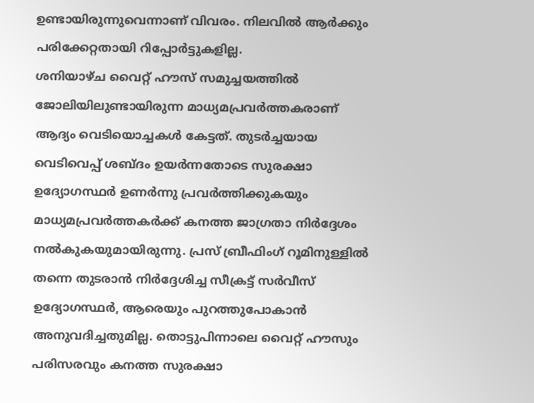ഉണ്ടായിരുന്നുവെന്നാണ് വിവരം. നിലവിൽ ആർക്കും പരിക്കേറ്റതായി റിപ്പോർട്ടുകളില്ല.
ശനിയാഴ്ച വൈറ്റ് ഹൗസ് സമുച്ചയത്തിൽ ജോലിയിലുണ്ടായിരുന്ന മാധ്യമപ്രവർത്തകരാണ് ആദ്യം വെടിയൊച്ചകൾ കേട്ടത്. തുടർച്ചയായ വെടിവെപ്പ് ശബ്ദം ഉയർന്നതോടെ സുരക്ഷാ ഉദ്യോഗസ്ഥർ ഉണർന്നു പ്രവർത്തിക്കുകയും മാധ്യമപ്രവർത്തകർക്ക് കനത്ത ജാഗ്രതാ നിർദ്ദേശം നൽകുകയുമായിരുന്നു. പ്രസ് ബ്രീഫിംഗ് റൂമിനുള്ളിൽ തന്നെ തുടരാൻ നിർദ്ദേശിച്ച സീക്രട്ട് സർവീസ് ഉദ്യോഗസ്ഥർ, ആരെയും പുറത്തുപോകാൻ അനുവദിച്ചതുമില്ല. തൊട്ടുപിന്നാലെ വൈറ്റ് ഹൗസും പരിസരവും കനത്ത സുരക്ഷാ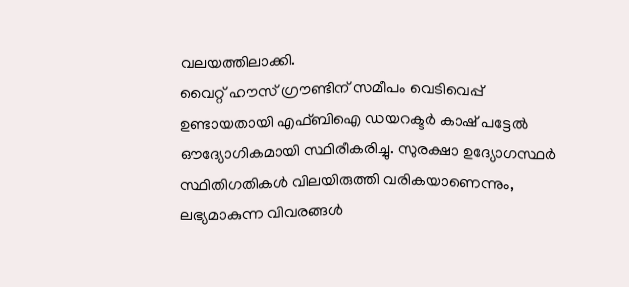വലയത്തിലാക്കി.
വൈറ്റ് ഹൗസ് ഗ്രൗണ്ടിന് സമീപം വെടിവെപ്പ് ഉണ്ടായതായി എഫ്ബിഐ ഡയറക്ടർ കാഷ് പട്ടേൽ ഔദ്യോഗികമായി സ്ഥിരീകരിച്ചു. സുരക്ഷാ ഉദ്യോഗസ്ഥർ സ്ഥിതിഗതികൾ വിലയിരുത്തി വരികയാണെന്നും, ലഭ്യമാകുന്ന വിവരങ്ങൾ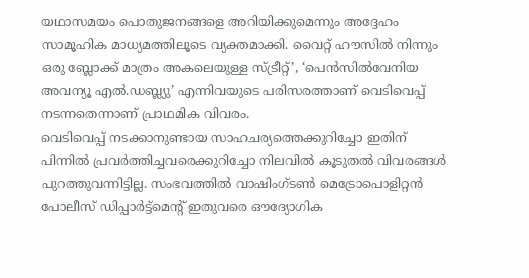യഥാസമയം പൊതുജനങ്ങളെ അറിയിക്കുമെന്നും അദ്ദേഹം സാമൂഹിക മാധ്യമത്തിലൂടെ വ്യക്തമാക്കി. വൈറ്റ് ഹൗസിൽ നിന്നും ഒരു ബ്ലോക്ക് മാത്രം അകലെയുള്ള സ്ട്രീറ്റ്’, ‘പെൻസിൽവേനിയ അവന്യൂ എൽ.ഡബ്ല്യു’ എന്നിവയുടെ പരിസരത്താണ് വെടിവെപ്പ് നടന്നതെന്നാണ് പ്രാഥമിക വിവരം.
വെടിവെപ്പ് നടക്കാനുണ്ടായ സാഹചര്യത്തെക്കുറിച്ചോ ഇതിന് പിന്നിൽ പ്രവർത്തിച്ചവരെക്കുറിച്ചോ നിലവിൽ കൂടുതൽ വിവരങ്ങൾ പുറത്തുവന്നിട്ടില്ല. സംഭവത്തിൽ വാഷിംഗ്ടൺ മെട്രോപൊളിറ്റൻ പോലീസ് ഡിപ്പാർട്ട്മെന്റ് ഇതുവരെ ഔദ്യോഗിക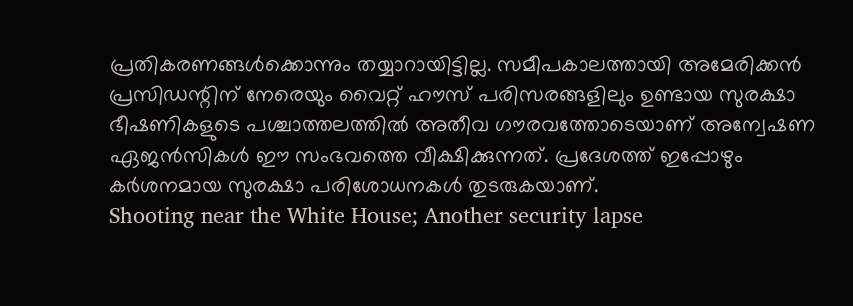പ്രതികരണങ്ങൾക്കൊന്നും തയ്യാറായിട്ടില്ല. സമീപകാലത്തായി അമേരിക്കൻ പ്രസിഡന്റിന് നേരെയും വൈറ്റ് ഹൗസ് പരിസരങ്ങളിലും ഉണ്ടായ സുരക്ഷാ ഭീഷണികളുടെ പശ്ചാത്തലത്തിൽ അതീവ ഗൗരവത്തോടെയാണ് അന്വേഷണ ഏജൻസികൾ ഈ സംഭവത്തെ വീക്ഷിക്കുന്നത്. പ്രദേശത്ത് ഇപ്പോഴും കർശനമായ സുരക്ഷാ പരിശോധനകൾ തുടരുകയാണ്.
Shooting near the White House; Another security lapse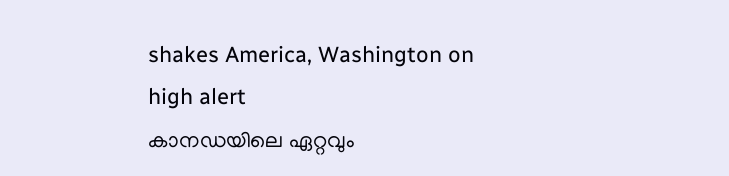shakes America, Washington on high alert
കാനഡയിലെ ഏറ്റവും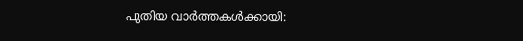പുതിയ വാർത്തകൾക്കായി: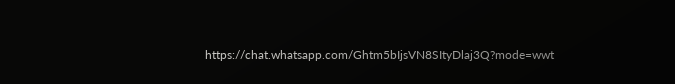https://chat.whatsapp.com/Ghtm5bIjsVN8SItyDlaj3Q?mode=wwt